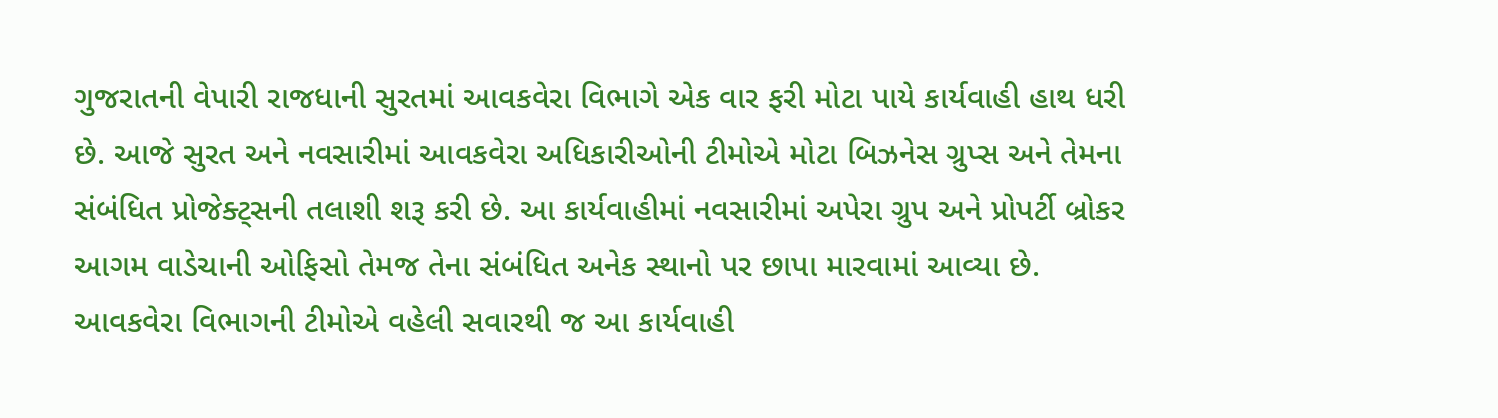ગુજરાતની વેપારી રાજધાની સુરતમાં આવકવેરા વિભાગે એક વાર ફરી મોટા પાયે કાર્યવાહી હાથ ધરી છે. આજે સુરત અને નવસારીમાં આવકવેરા અધિકારીઓની ટીમોએ મોટા બિઝનેસ ગ્રુપ્સ અને તેમના સંબંધિત પ્રોજેક્ટ્સની તલાશી શરૂ કરી છે. આ કાર્યવાહીમાં નવસારીમાં અપેરા ગ્રુપ અને પ્રોપર્ટી બ્રોકર આગમ વાડેચાની ઓફિસો તેમજ તેના સંબંધિત અનેક સ્થાનો પર છાપા મારવામાં આવ્યા છે.
આવકવેરા વિભાગની ટીમોએ વહેલી સવારથી જ આ કાર્યવાહી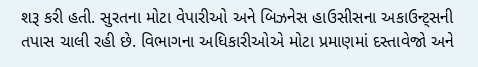શરૂ કરી હતી. સુરતના મોટા વેપારીઓ અને બિઝનેસ હાઉસીસના અકાઉન્ટ્સની તપાસ ચાલી રહી છે. વિભાગના અધિકારીઓએ મોટા પ્રમાણમાં દસ્તાવેજો અને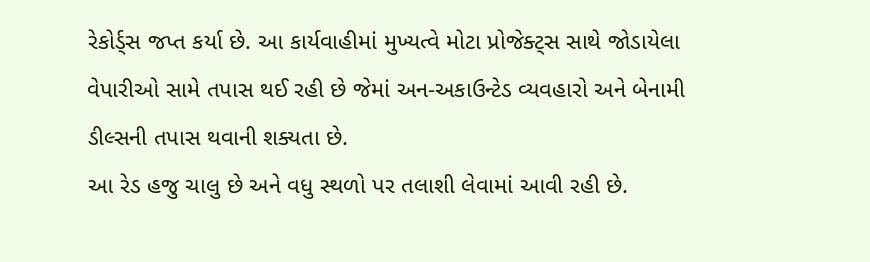રેકોર્ડ્સ જપ્ત કર્યા છે. આ કાર્યવાહીમાં મુખ્યત્વે મોટા પ્રોજેક્ટ્સ સાથે જોડાયેલા વેપારીઓ સામે તપાસ થઈ રહી છે જેમાં અન-અકાઉન્ટેડ વ્યવહારો અને બેનામી ડીલ્સની તપાસ થવાની શક્યતા છે.
આ રેડ હજુ ચાલુ છે અને વધુ સ્થળો પર તલાશી લેવામાં આવી રહી છે.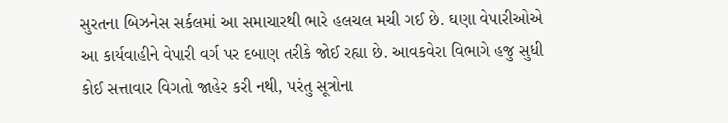સુરતના બિઝનેસ સર્કલમાં આ સમાચારથી ભારે હલચલ મચી ગઈ છે. ઘણા વેપારીઓએ આ કાર્યવાહીને વેપારી વર્ગ પર દબાણ તરીકે જોઈ રહ્યા છે. આવકવેરા વિભાગે હજુ સુધી કોઈ સત્તાવાર વિગતો જાહેર કરી નથી, પરંતુ સૂત્રોના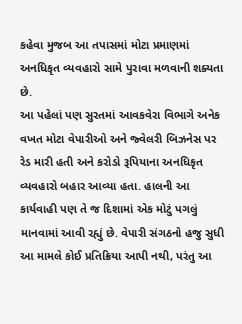કહેવા મુજબ આ તપાસમાં મોટા પ્રમાણમાં અનધિકૃત વ્યવહારો સામે પુરાવા મળવાની શક્યતા છે.
આ પહેલાં પણ સુરતમાં આવકવેરા વિભાગે અનેક વખત મોટા વેપારીઓ અને જ્વેલરી બિઝનેસ પર રેડ મારી હતી અને કરોડો રૂપિયાના અનધિકૃત વ્યવહારો બહાર આવ્યા હતા. હાલની આ કાર્યવાહી પણ તે જ દિશામાં એક મોટું પગલું માનવામાં આવી રહ્યું છે. વેપારી સંગઠનો હજુ સુધી આ મામલે કોઈ પ્રતિક્રિયા આપી નથી, પરંતુ આ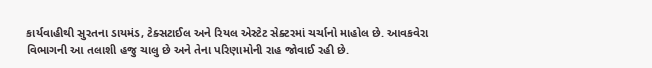કાર્યવાહીથી સુરતના ડાયમંડ, ટેક્સટાઈલ અને રિયલ એસ્ટેટ સેક્ટરમાં ચર્ચાનો માહોલ છે. આવકવેરા વિભાગની આ તલાશી હજુ ચાલુ છે અને તેના પરિણામોની રાહ જોવાઈ રહી છે.